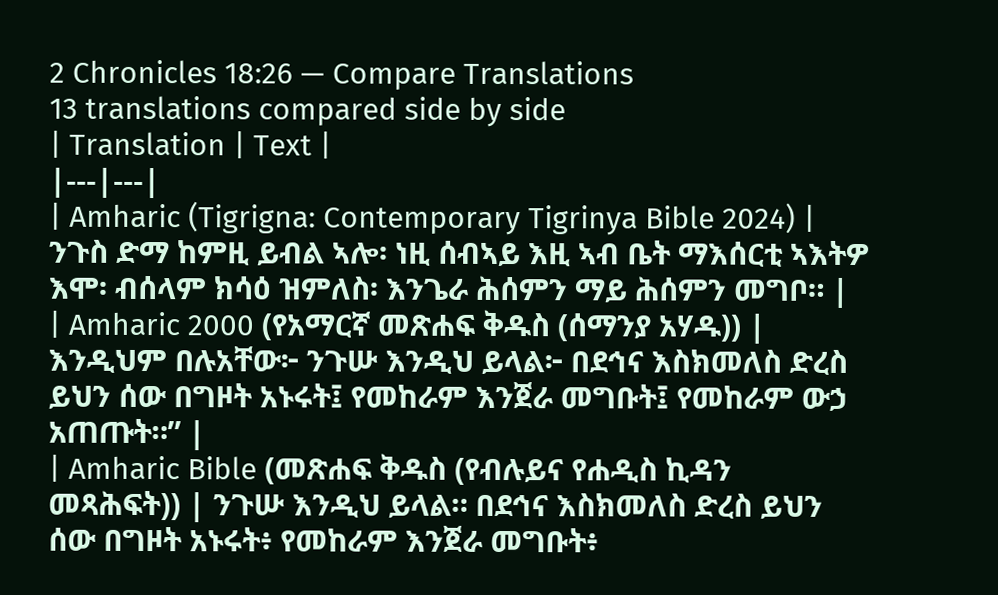2 Chronicles 18:26 — Compare Translations
13 translations compared side by side
| Translation | Text |
|---|---|
| Amharic (Tigrigna: Contemporary Tigrinya Bible 2024) | ንጉስ ድማ ከምዚ ይብል ኣሎ፡ ነዚ ሰብኣይ እዚ ኣብ ቤት ማእሰርቲ ኣእትዎ እሞ፡ ብሰላም ክሳዕ ዝምለስ፡ እንጌራ ሕሰምን ማይ ሕሰምን መግቦ። |
| Amharic 2000 (የአማርኛ መጽሐፍ ቅዱስ (ሰማንያ አሃዱ)) | እንዲህም በሉአቸው፦ ንጉሡ እንዲህ ይላል፦ በደኅና እስክመለስ ድረስ ይህን ሰው በግዞት አኑሩት፤ የመከራም እንጀራ መግቡት፤ የመከራም ውኃ አጠጡት።” |
| Amharic Bible (መጽሐፍ ቅዱስ (የብሉይና የሐዲስ ኪዳን መጻሕፍት)) | ንጉሡ እንዲህ ይላል። በደኅና እስክመለስ ድረስ ይህን ሰው በግዞት አኑሩት፥ የመከራም እንጀራ መግቡት፥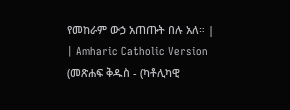የመከራም ውኃ አጠጡት በሉ አለ። |
| Amharic Catholic Version (መጽሐፍ ቅዱስ - (ካቶሊካዊ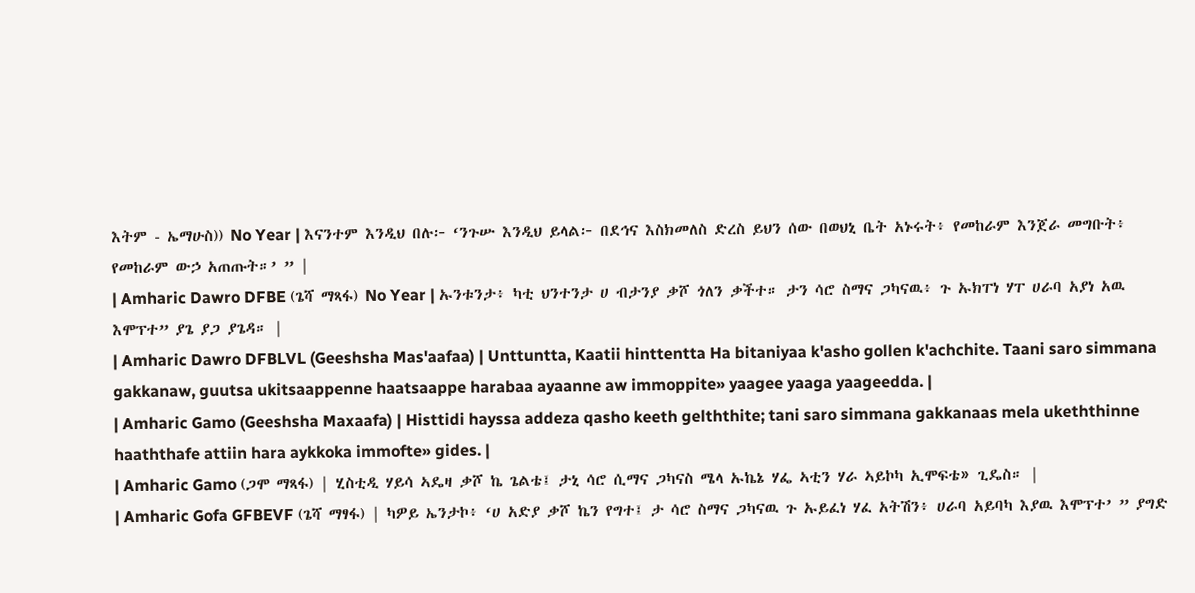እትም - ኤማሁስ)) No Year | እናንተም እንዲህ በሉ፦ ‘ንጉሡ እንዲህ ይላል፦ በደኅና እስክመለስ ድረስ ይህን ሰው በወህኒ ቤት አኑሩት፥ የመከራም እንጀራ መግቡት፥ የመከራም ውኃ አጠጡት።’ ” |
| Amharic Dawro DFBE (ጌሻ ማጻፋ) No Year | ኡንቱንታ፥ ካቲ ህንተንታ ሀ ብታንያ ቃሾ ጎለን ቃችተ። ታን ሳሮ ስማና ጋካናዉ፥ ጉ ኡክፐነ ሃፐ ሀራባ አያነ አዉ እሞፕተ” ያጌ ያጋ ያጌዳ። |
| Amharic Dawro DFBLVL (Geeshsha Mas'aafaa) | Unttuntta, Kaatii hinttentta Ha bitaniyaa k'asho gollen k'achchite. Taani saro simmana gakkanaw, guutsa ukitsaappenne haatsaappe harabaa ayaanne aw immoppite» yaagee yaaga yaageedda. |
| Amharic Gamo (Geeshsha Maxaafa) | Histtidi hayssa addeza qasho keeth gelththite; tani saro simmana gakkanaas mela ukeththinne haaththafe attiin hara aykkoka immofte» gides. |
| Amharic Gamo (ጋሞ ማጻፋ) | ሂስቲዲ ሃይሳ ኣዴዛ ቃሾ ኬ ጌልቴ፤ ታኒ ሳሮ ሲማና ጋካናስ ሜላ ኡኬኔ ሃፌ ኣቲን ሃራ ኣይኮካ ኢሞፍቴ» ጊዴስ። |
| Amharic Gofa GFBEVF (ጌሻ ማፃፋ) | ካዎይ ኤንታኮ፥ ‘ሀ አድያ ቃሾ ኬን የግተ፤ ታ ሳሮ ስማና ጋካናዉ ጉ ኡይፈነ ሃፈ አትሽን፥ ሀራባ አይባካ እያዉ እሞፕተ’ ” ያግድ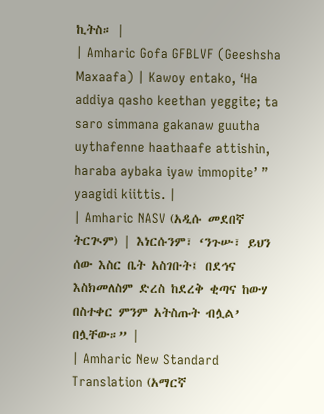ኪትስ። |
| Amharic Gofa GFBLVF (Geeshsha Maxaafa) | Kawoy entako, ‘Ha addiya qasho keethan yeggite; ta saro simmana gakanaw guutha uythafenne haathaafe attishin, haraba aybaka iyaw immopite’ ” yaagidi kiittis. |
| Amharic NASV (አዲሱ መደበኛ ትርጒም) | እነርሱንም፣ ‘ንጉሡ፣ ይህን ሰው እስር ቤት አስገቡት፤ በደኅና እስክመለስም ድረስ ከደረቅ ቂጣና ከውሃ በስተቀር ምንም አትስጡት ብሏል’ በሏቸው።” |
| Amharic New Standard Translation (አማርኛ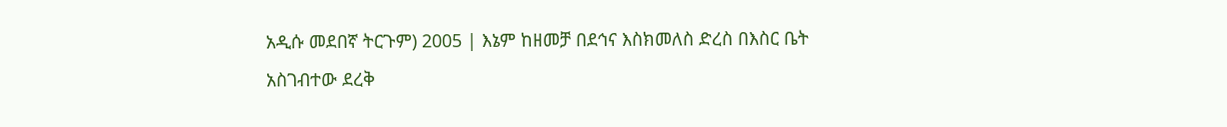አዲሱ መደበኛ ትርጉም) 2005 | እኔም ከዘመቻ በደኅና እስክመለስ ድረስ በእስር ቤት አስገብተው ደረቅ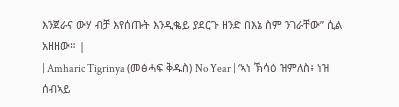እንጀራና ውሃ ብቻ እየሰጡት እንዲቈይ ያደርጉ ዘንድ በእኔ ስም ንገራቸው” ሲል አዘዘው። |
| Amharic Tigrinya (መፅሓፍ ቅዱስ) No Year | ‘ኣነ ኽሳዕ ዝምለስ፥ ነዝ ሰብኣይ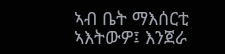ኣብ ቤት ማእሰርቲ ኣእትውዎ፤ እንጀራ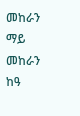መከራን ማይ መከራን ከዓ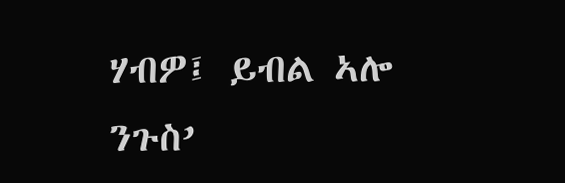ሃብዎ፤ ይብል ኣሎ ንጉስ’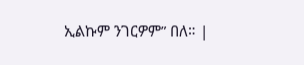ኢልኩም ንገርዎም” በለ። |